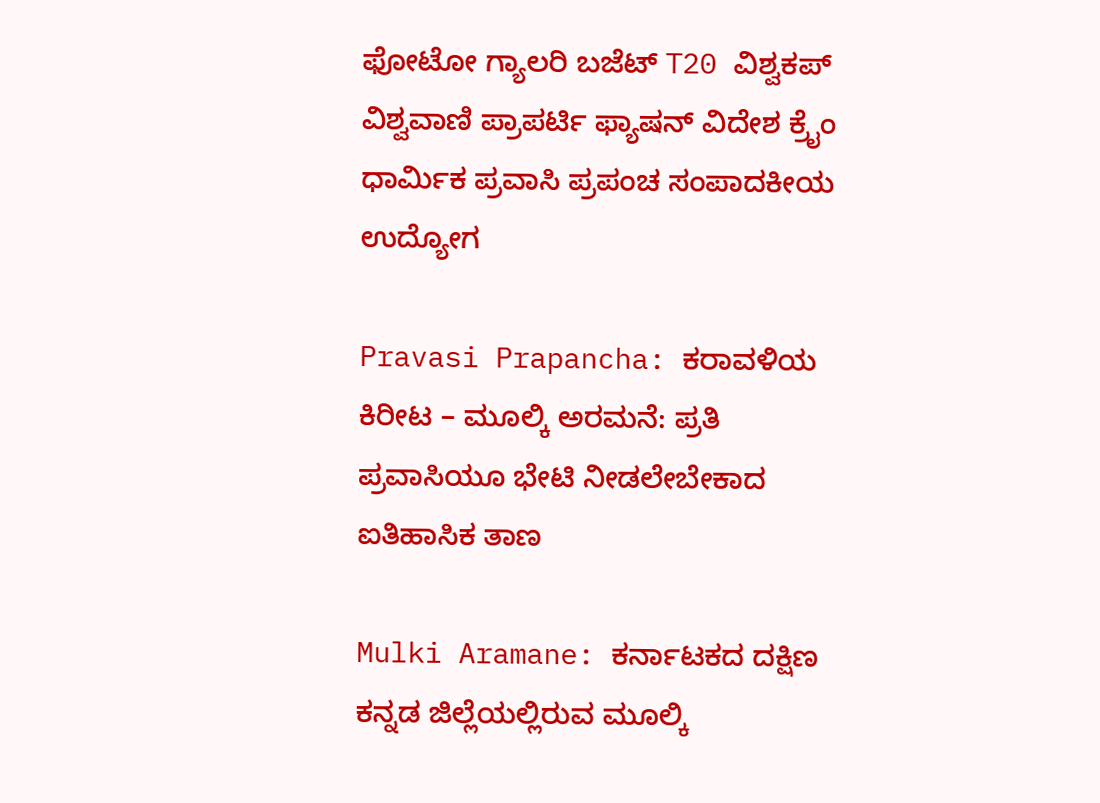ಫೋಟೋ ಗ್ಯಾಲರಿ ಬಜೆಟ್ T20 ವಿಶ್ವಕಪ್ ವಿಶ್ವವಾಣಿ ಪ್ರಾಪರ್ಟಿ ಫ್ಯಾಷನ್ ವಿದೇಶ ಕ್ರೈಂ ಧಾರ್ಮಿಕ ಪ್ರವಾಸಿ ಪ್ರಪಂಚ ಸಂಪಾದಕೀಯ ಉದ್ಯೋಗ

Pravasi Prapancha: ಕರಾವಳಿಯ ಕಿರೀಟ – ಮೂಲ್ಕಿ ಅರಮನೆ: ಪ್ರತಿ ಪ್ರವಾಸಿಯೂ ಭೇಟಿ ನೀಡಲೇಬೇಕಾದ ಐತಿಹಾಸಿಕ ತಾಣ

Mulki Aramane: ಕರ್ನಾಟಕದ ದಕ್ಷಿಣ ಕನ್ನಡ ಜಿಲ್ಲೆಯಲ್ಲಿರುವ ಮೂಲ್ಕಿ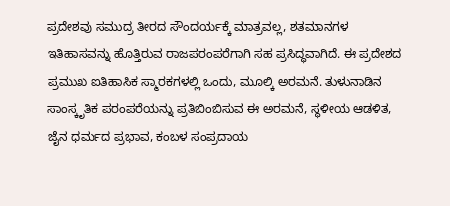ಪ್ರದೇಶವು ಸಮುದ್ರ ತೀರದ ಸೌಂದರ್ಯಕ್ಕೆ ಮಾತ್ರವಲ್ಲ, ಶತಮಾನಗಳ ಇತಿಹಾಸವನ್ನು ಹೊತ್ತಿರುವ ರಾಜಪರಂಪರೆಗಾಗಿ ಸಹ ಪ್ರಸಿದ್ಧವಾಗಿದೆ. ಈ ಪ್ರದೇಶದ ಪ್ರಮುಖ ಐತಿಹಾಸಿಕ ಸ್ಮಾರಕಗಳಲ್ಲಿ ಒಂದು, ಮೂಲ್ಕಿ ಅರಮನೆ. ತುಳುನಾಡಿನ ಸಾಂಸ್ಕೃತಿಕ ಪರಂಪರೆಯನ್ನು ಪ್ರತಿಬಿಂಬಿಸುವ ಈ ಅರಮನೆ, ಸ್ಥಳೀಯ ಆಡಳಿತ, ಜೈನ ಧರ್ಮದ ಪ್ರಭಾವ, ಕಂಬಳ ಸಂಪ್ರದಾಯ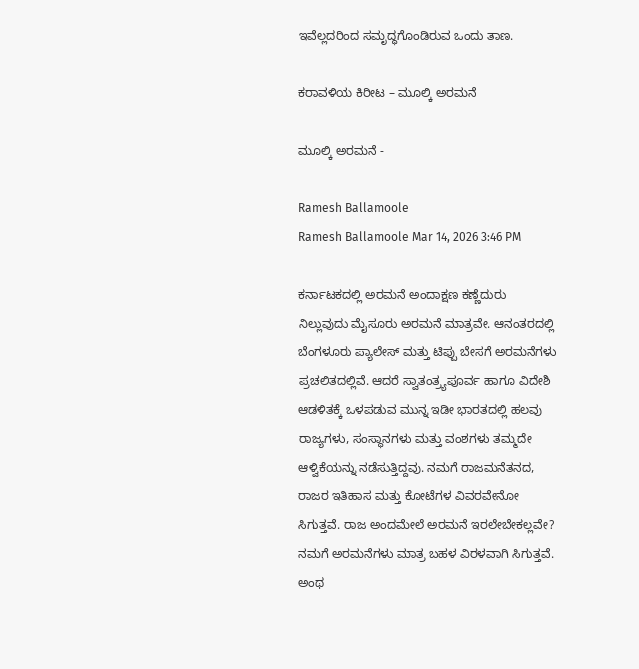ಇವೆಲ್ಲದರಿಂದ ಸಮೃದ್ಧಗೊಂಡಿರುವ ಒಂದು ತಾಣ.

ಕರಾವಳಿಯ ಕಿರೀಟ – ಮೂಲ್ಕಿ ಅರಮನೆ

ಮೂಲ್ಕಿ ಅರಮನೆ -

Ramesh Ballamoole
Ramesh Ballamoole Mar 14, 2026 3:46 PM

ಕರ್ನಾಟಕದಲ್ಲಿ ಅರಮನೆ ಅಂದಾಕ್ಷಣ ಕಣ್ಣೆದುರು ನಿಲ್ಲುವುದು ಮೈಸೂರು ಅರಮನೆ ಮಾತ್ರವೇ. ಆನಂತರದಲ್ಲಿ ಬೆಂಗಳೂರು ಪ್ಯಾಲೇಸ್ ಮತ್ತು ಟಿಪ್ಪು ಬೇಸಗೆ ಅರಮನೆಗಳು ಪ್ರಚಲಿತದಲ್ಲಿವೆ. ಆದರೆ ಸ್ವಾತಂತ್ರ್ಯಪೂರ್ವ ಹಾಗೂ ವಿದೇಶಿ ಆಡಳಿತಕ್ಕೆ ಒಳಪಡುವ ಮುನ್ನ ಇಡೀ ಭಾರತದಲ್ಲಿ ಹಲವು ರಾಜ್ಯಗಳು, ಸಂಸ್ಥಾನಗಳು ಮತ್ತು ವಂಶಗಳು ತಮ್ಮದೇ ಆಳ್ವಿಕೆಯನ್ನು ನಡೆಸುತ್ತಿದ್ದವು. ನಮಗೆ ರಾಜಮನೆತನದ, ರಾಜರ ಇತಿಹಾಸ ಮತ್ತು ಕೋಟೆಗಳ ವಿವರವೇನೋ ಸಿಗುತ್ತವೆ. ರಾಜ ಅಂದಮೇಲೆ ಅರಮನೆ ಇರಲೇಬೇಕಲ್ಲವೇ? ನಮಗೆ ಅರಮನೆಗಳು ಮಾತ್ರ ಬಹಳ ವಿರಳವಾಗಿ ಸಿಗುತ್ತವೆ. ಅಂಥ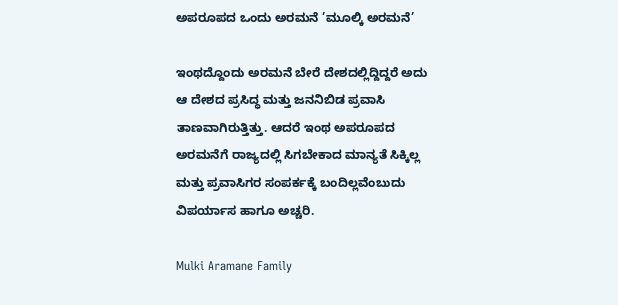ಅಪರೂಪದ ಒಂದು ಅರಮನೆ ’ಮೂಲ್ಕಿ ಅರಮನೆ’

ಇಂಥದ್ದೊಂದು ಅರಮನೆ ಬೇರೆ ದೇಶದಲ್ಲಿದ್ದಿದ್ದರೆ ಅದು ಆ ದೇಶದ ಪ್ರಸಿದ್ಧ ಮತ್ತು ಜನನಿಬಿಡ ಪ್ರವಾಸಿ ತಾಣವಾಗಿರುತ್ತಿತ್ತು. ಆದರೆ ಇಂಥ ಅಪರೂಪದ ಅರಮನೆಗೆ ರಾಜ್ಯದಲ್ಲಿ ಸಿಗಬೇಕಾದ ಮಾನ್ಯತೆ ಸಿಕ್ಕಿಲ್ಲ ಮತ್ತು ಪ್ರವಾಸಿಗರ ಸಂಪರ್ಕಕ್ಕೆ ಬಂದಿಲ್ಲವೆಂಬುದು ವಿಪರ್ಯಾಸ ಹಾಗೂ ಅಚ್ಚರಿ.

Mulki Aramane Family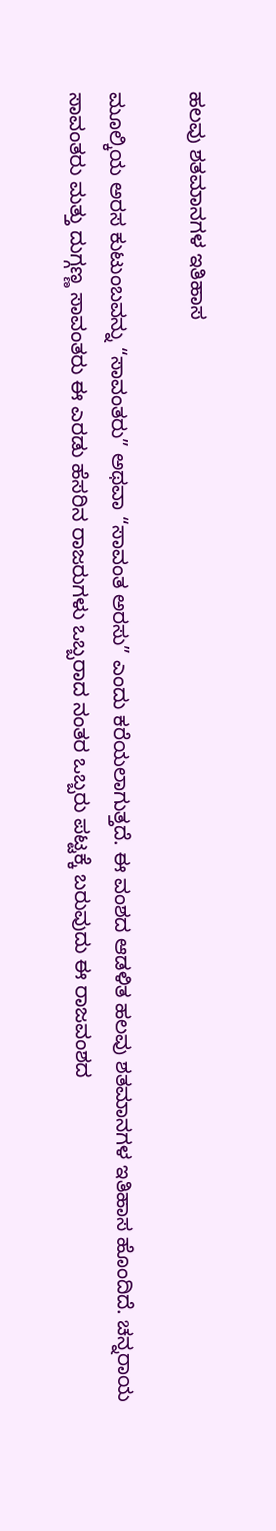ಹಲವು ಶತಮಾನಗಳ ಇತಿಹಾಸ

ಮೂಲ್ಕಿಯ ಅರಸ ಕುಟುಂಬವನ್ನು “ಸಾವಂತರು” ಅಥವಾ “ಸಾವಂತ ಅರಸು” ಎಂದು ಕರೆಯಲಾಗುತ್ತದೆ. ಈ ವಂಶದ ಆಡಳಿತ ಹಲವು ಶತಮಾನಗಳ ಇತಿಹಾಸ ಹೊಂದಿದೆ. ಚನ್ನರಾಯ ಸಾವಂತರು ಮತ್ತು ದುಗ್ಗಣ್ಣ ಸಾವಂತರು ಈ ಎರಡು ಹೆಸರಿನ ರಾಜರುಗಳು ಒಬ್ಬರಾದ ನಂತರ ಒಬ್ಬರು ಪಟ್ಟಕ್ಕೆ ಬರುವುದು ಈ ರಾಜವಂಶದ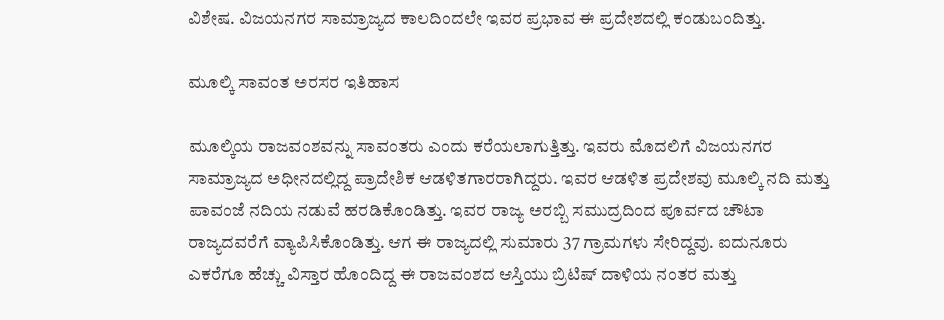ವಿಶೇಷ. ವಿಜಯನಗರ ಸಾಮ್ರಾಜ್ಯದ ಕಾಲದಿಂದಲೇ ಇವರ ಪ್ರಭಾವ ಈ ಪ್ರದೇಶದಲ್ಲಿ ಕಂಡುಬಂದಿತ್ತು.

ಮೂಲ್ಕಿ ಸಾವಂತ ಅರಸರ ಇತಿಹಾಸ

ಮೂಲ್ಕಿಯ ರಾಜವಂಶವನ್ನು ಸಾವಂತರು ಎಂದು ಕರೆಯಲಾಗುತ್ತಿತ್ತು. ಇವರು ಮೊದಲಿಗೆ ವಿಜಯನಗರ ಸಾಮ್ರಾಜ್ಯದ ಅಧೀನದಲ್ಲಿದ್ದ ಪ್ರಾದೇಶಿಕ ಆಡಳಿತಗಾರರಾಗಿದ್ದರು. ಇವರ ಆಡಳಿತ ಪ್ರದೇಶವು ಮೂಲ್ಕಿ ನದಿ ಮತ್ತು ಪಾವಂಜೆ ನದಿಯ ನಡುವೆ ಹರಡಿಕೊಂಡಿತ್ತು. ಇವರ ರಾಜ್ಯ ಅರಬ್ಬಿ ಸಮುದ್ರದಿಂದ ಪೂರ್ವದ ಚೌಟಾ ರಾಜ್ಯದವರೆಗೆ ವ್ಯಾಪಿಸಿಕೊಂಡಿತ್ತು. ಆಗ ಈ ರಾಜ್ಯದಲ್ಲಿ ಸುಮಾರು 37 ಗ್ರಾಮಗಳು ಸೇರಿದ್ದವು. ಐದುನೂರು ಎಕರೆಗೂ ಹೆಚ್ಚು ವಿಸ್ತಾರ ಹೊಂದಿದ್ದ ಈ ರಾಜವಂಶದ ಆಸ್ತಿಯು ಬ್ರಿಟಿಷ್ ದಾಳಿಯ ನಂತರ ಮತ್ತು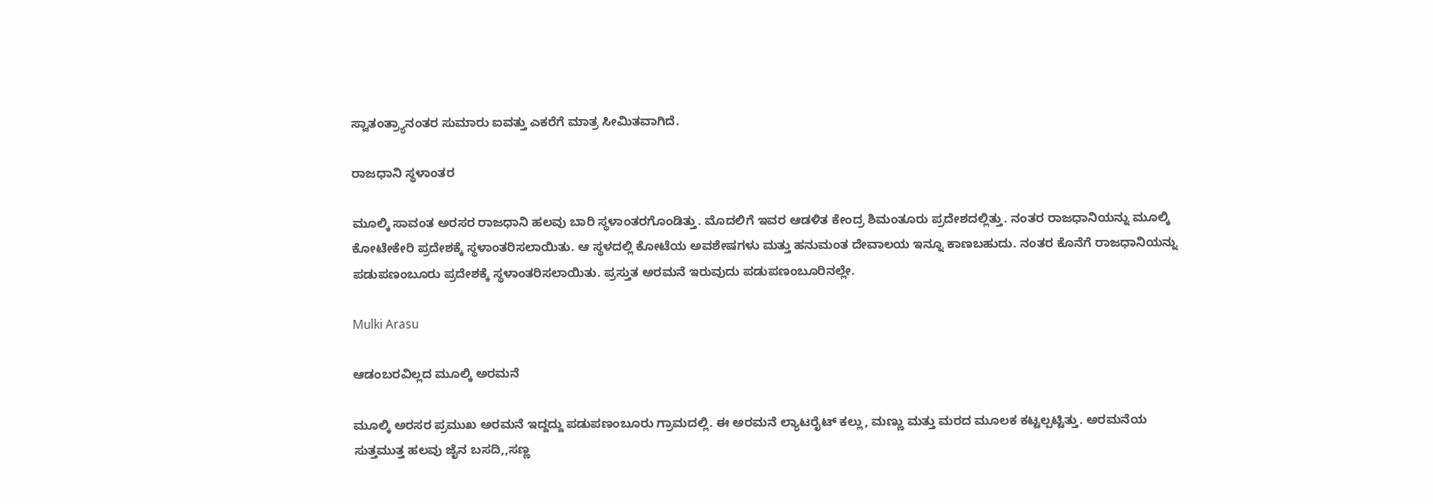ಸ್ವಾತಂತ್ರ್ಯಾನಂತರ ಸುಮಾರು ಐವತ್ತು ಎಕರೆಗೆ ಮಾತ್ರ ಸೀಮಿತವಾಗಿದೆ.

ರಾಜಧಾನಿ ಸ್ಥಳಾಂತರ

ಮೂಲ್ಕಿ ಸಾವಂತ ಅರಸರ ರಾಜಧಾನಿ ಹಲವು ಬಾರಿ ಸ್ಥಳಾಂತರಗೊಂಡಿತ್ತು. ಮೊದಲಿಗೆ ಇವರ ಆಡಳಿತ ಕೇಂದ್ರ ಶಿಮಂತೂರು ಪ್ರದೇಶದಲ್ಲಿತ್ತು. ನಂತರ ರಾಜಧಾನಿಯನ್ನು ಮೂಲ್ಕಿ ಕೋಟೇಕೇರಿ ಪ್ರದೇಶಕ್ಕೆ ಸ್ಥಳಾಂತರಿಸಲಾಯಿತು. ಆ ಸ್ಥಳದಲ್ಲಿ ಕೋಟೆಯ ಅವಶೇಷಗಳು ಮತ್ತು ಹನುಮಂತ ದೇವಾಲಯ ಇನ್ನೂ ಕಾಣಬಹುದು. ನಂತರ ಕೊನೆಗೆ ರಾಜಧಾನಿಯನ್ನು ಪಡುಪಣಂಬೂರು ಪ್ರದೇಶಕ್ಕೆ ಸ್ಥಳಾಂತರಿಸಲಾಯಿತು. ಪ್ರಸ್ತುತ ಅರಮನೆ ಇರುವುದು ಪಡುಪಣಂಬೂರಿನಲ್ಲೇ.

Mulki Arasu

ಆಡಂಬರವಿಲ್ಲದ ಮೂಲ್ಕಿ ಅರಮನೆ

ಮೂಲ್ಕಿ ಅರಸರ ಪ್ರಮುಖ ಅರಮನೆ ಇದ್ದದ್ದು ಪಡುಪಣಂಬೂರು ಗ್ರಾಮದಲ್ಲಿ. ಈ ಅರಮನೆ ಲ್ಯಾಟರೈಟ್ ಕಲ್ಲು, ಮಣ್ಣು ಮತ್ತು ಮರದ ಮೂಲಕ ಕಟ್ಟಲ್ಪಟ್ಟಿತ್ತು. ಅರಮನೆಯ ಸುತ್ತಮುತ್ತ ಹಲವು ಜೈನ ಬಸದಿ,,ಸಣ್ಣ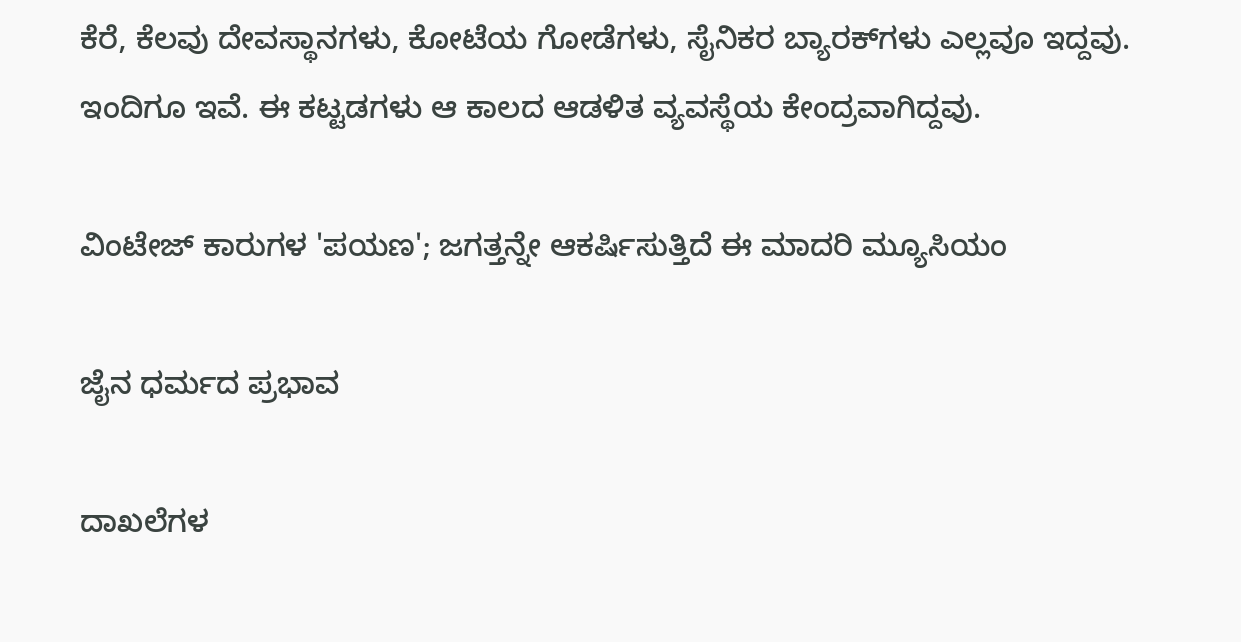ಕೆರೆ, ಕೆಲವು ದೇವಸ್ಥಾನಗಳು, ಕೋಟೆಯ ಗೋಡೆಗಳು, ಸೈನಿಕರ ಬ್ಯಾರಕ್‌ಗಳು ಎಲ್ಲವೂ ಇದ್ದವು. ಇಂದಿಗೂ ಇವೆ. ಈ ಕಟ್ಟಡಗಳು ಆ ಕಾಲದ ಆಡಳಿತ ವ್ಯವಸ್ಥೆಯ ಕೇಂದ್ರವಾಗಿದ್ದವು.

ವಿಂಟೇಜ್ ಕಾರುಗಳ 'ಪಯಣ'; ಜಗತ್ತನ್ನೇ ಆಕರ್ಷಿಸುತ್ತಿದೆ ಈ ಮಾದರಿ ಮ್ಯೂಸಿಯಂ

ಜೈನ ಧರ್ಮದ ಪ್ರಭಾವ

ದಾಖಲೆಗಳ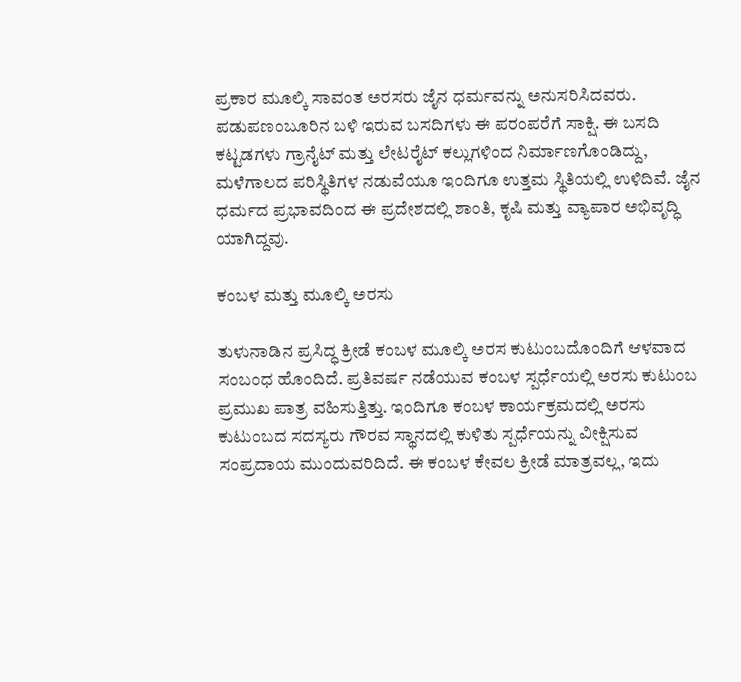ಪ್ರಕಾರ ಮೂಲ್ಕಿ ಸಾವಂತ ಅರಸರು ಜೈನ ಧರ್ಮವನ್ನು ಅನುಸರಿಸಿದವರು. ಪಡುಪಣಂಬೂರಿನ ಬಳಿ ಇರುವ ಬಸದಿಗಳು ಈ ಪರಂಪರೆಗೆ ಸಾಕ್ಷಿ. ಈ ಬಸದಿ ಕಟ್ಟಡಗಳು ಗ್ರಾನೈಟ್ ಮತ್ತು ಲೇಟರೈಟ್ ಕಲ್ಲುಗಳಿಂದ ನಿರ್ಮಾಣಗೊಂಡಿದ್ದು, ಮಳೆಗಾಲದ ಪರಿಸ್ಥಿತಿಗಳ ನಡುವೆಯೂ ಇಂದಿಗೂ ಉತ್ತಮ ಸ್ಥಿತಿಯಲ್ಲಿ ಉಳಿದಿವೆ. ಜೈನ ಧರ್ಮದ ಪ್ರಭಾವದಿಂದ ಈ ಪ್ರದೇಶದಲ್ಲಿ ಶಾಂತಿ, ಕೃಷಿ ಮತ್ತು ವ್ಯಾಪಾರ ಅಭಿವೃದ್ಧಿ ಯಾಗಿದ್ದವು.

ಕಂಬಳ ಮತ್ತು ಮೂಲ್ಕಿ ಅರಸು

ತುಳುನಾಡಿನ ಪ್ರಸಿದ್ಧ ಕ್ರೀಡೆ ಕಂಬಳ ಮೂಲ್ಕಿ ಅರಸ ಕುಟುಂಬದೊಂದಿಗೆ ಆಳವಾದ ಸಂಬಂಧ ಹೊಂದಿದೆ. ಪ್ರತಿವರ್ಷ ನಡೆಯುವ ಕಂಬಳ ಸ್ಪರ್ಧೆಯಲ್ಲಿ ಅರಸು ಕುಟುಂಬ ಪ್ರಮುಖ ಪಾತ್ರ ವಹಿಸುತ್ತಿತ್ತು. ಇಂದಿಗೂ ಕಂಬಳ ಕಾರ್ಯಕ್ರಮದಲ್ಲಿ ಅರಸು ಕುಟುಂಬದ ಸದಸ್ಯರು ಗೌರವ ಸ್ಥಾನದಲ್ಲಿ ಕುಳಿತು ಸ್ಪರ್ಧೆಯನ್ನು ವೀಕ್ಷಿಸುವ ಸಂಪ್ರದಾಯ ಮುಂದುವರಿದಿದೆ. ಈ ಕಂಬಳ ಕೇವಲ ಕ್ರೀಡೆ ಮಾತ್ರವಲ್ಲ, ಇದು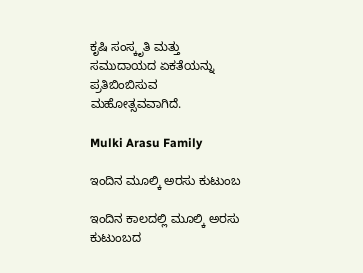ಕೃಷಿ ಸಂಸ್ಕೃತಿ ಮತ್ತು ಸಮುದಾಯದ ಏಕತೆಯನ್ನು ಪ್ರತಿಬಿಂಬಿಸುವ ಮಹೋತ್ಸವವಾಗಿದೆ.

Mulki Arasu Family

ಇಂದಿನ ಮೂಲ್ಕಿ ಅರಸು ಕುಟುಂಬ

ಇಂದಿನ ಕಾಲದಲ್ಲಿ ಮೂಲ್ಕಿ ಅರಸು ಕುಟುಂಬದ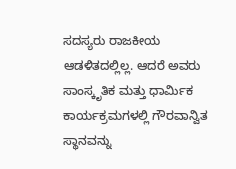ಸದಸ್ಯರು ರಾಜಕೀಯ ಆಡಳಿತದಲ್ಲಿಲ್ಲ. ಆದರೆ ಅವರು ಸಾಂಸ್ಕೃತಿಕ ಮತ್ತು ಧಾರ್ಮಿಕ ಕಾರ್ಯಕ್ರಮಗಳಲ್ಲಿ ಗೌರವಾನ್ವಿತ ಸ್ಥಾನವನ್ನು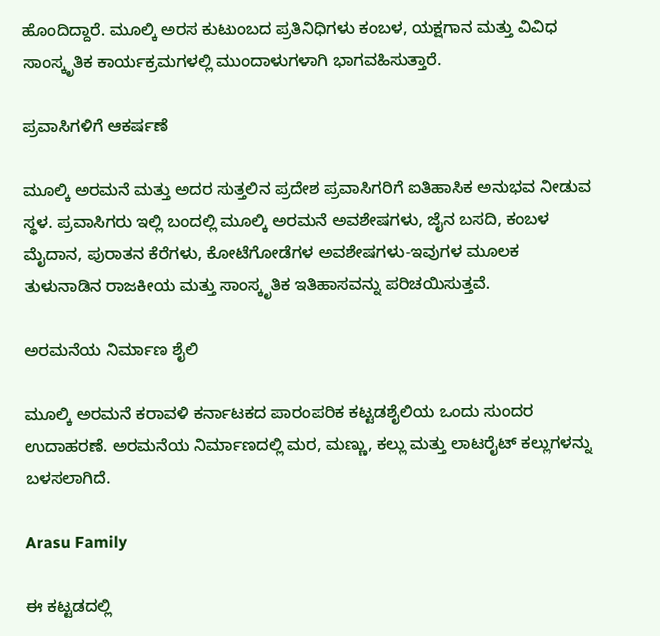ಹೊಂದಿದ್ದಾರೆ. ಮೂಲ್ಕಿ ಅರಸ ಕುಟುಂಬದ ಪ್ರತಿನಿಧಿಗಳು ಕಂಬಳ, ಯಕ್ಷಗಾನ ಮತ್ತು ವಿವಿಧ ಸಾಂಸ್ಕೃತಿಕ ಕಾರ್ಯಕ್ರಮಗಳಲ್ಲಿ ಮುಂದಾಳುಗಳಾಗಿ ಭಾಗವಹಿಸುತ್ತಾರೆ.

ಪ್ರವಾಸಿಗಳಿಗೆ ಆಕರ್ಷಣೆ

ಮೂಲ್ಕಿ ಅರಮನೆ ಮತ್ತು ಅದರ ಸುತ್ತಲಿನ ಪ್ರದೇಶ ಪ್ರವಾಸಿಗರಿಗೆ ಐತಿಹಾಸಿಕ ಅನುಭವ ನೀಡುವ ಸ್ಥಳ. ಪ್ರವಾಸಿಗರು ಇಲ್ಲಿ ಬಂದಲ್ಲಿ ಮೂಲ್ಕಿ ಅರಮನೆ ಅವಶೇಷಗಳು, ಜೈನ ಬಸದಿ, ಕಂಬಳ ಮೈದಾನ, ಪುರಾತನ ಕೆರೆಗಳು, ಕೋಟೆಗೋಡೆಗಳ ಅವಶೇಷಗಳು-ಇವುಗಳ ಮೂಲಕ ತುಳುನಾಡಿನ ರಾಜಕೀಯ ಮತ್ತು ಸಾಂಸ್ಕೃತಿಕ ಇತಿಹಾಸವನ್ನು ಪರಿಚಯಿಸುತ್ತವೆ.

ಅರಮನೆಯ ನಿರ್ಮಾಣ ಶೈಲಿ

ಮೂಲ್ಕಿ ಅರಮನೆ ಕರಾವಳಿ ಕರ್ನಾಟಕದ ಪಾರಂಪರಿಕ ಕಟ್ಟಡಶೈಲಿಯ ಒಂದು ಸುಂದರ ಉದಾಹರಣೆ. ಅರಮನೆಯ ನಿರ್ಮಾಣದಲ್ಲಿ ಮರ, ಮಣ್ಣು, ಕಲ್ಲು ಮತ್ತು ಲಾಟರೈಟ್ ಕಲ್ಲುಗಳನ್ನು ಬಳಸಲಾಗಿದೆ.

Arasu Family

ಈ ಕಟ್ಟಡದಲ್ಲಿ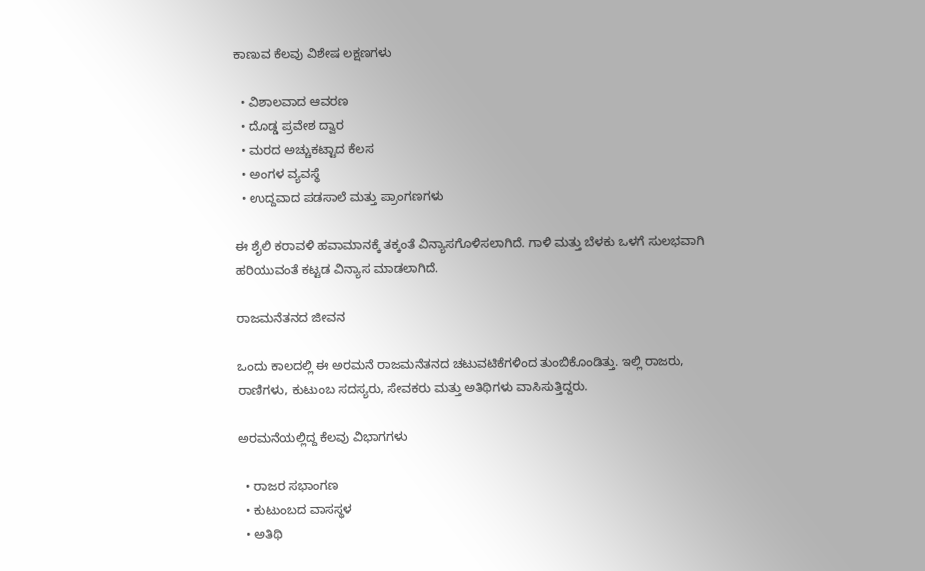ಕಾಣುವ ಕೆಲವು ವಿಶೇಷ ಲಕ್ಷಣಗಳು

  • ವಿಶಾಲವಾದ ಆವರಣ
  • ದೊಡ್ಡ ಪ್ರವೇಶ ದ್ವಾರ
  • ಮರದ ಅಚ್ಚುಕಟ್ಟಾದ ಕೆಲಸ
  • ಅಂಗಳ ವ್ಯವಸ್ಥೆ
  • ಉದ್ದವಾದ ಪಡಸಾಲೆ ಮತ್ತು ಪ್ರಾಂಗಣಗಳು

ಈ ಶೈಲಿ ಕರಾವಳಿ ಹವಾಮಾನಕ್ಕೆ ತಕ್ಕಂತೆ ವಿನ್ಯಾಸಗೊಳಿಸಲಾಗಿದೆ. ಗಾಳಿ ಮತ್ತು ಬೆಳಕು ಒಳಗೆ ಸುಲಭವಾಗಿ ಹರಿಯುವಂತೆ ಕಟ್ಟಡ ವಿನ್ಯಾಸ ಮಾಡಲಾಗಿದೆ.

ರಾಜಮನೆತನದ ಜೀವನ

ಒಂದು ಕಾಲದಲ್ಲಿ ಈ ಅರಮನೆ ರಾಜಮನೆತನದ ಚಟುವಟಿಕೆಗಳಿಂದ ತುಂಬಿಕೊಂಡಿತ್ತು. ಇಲ್ಲಿ ರಾಜರು, ರಾಣಿಗಳು, ಕುಟುಂಬ ಸದಸ್ಯರು, ಸೇವಕರು ಮತ್ತು ಅತಿಥಿಗಳು ವಾಸಿಸುತ್ತಿದ್ದರು.

ಅರಮನೆಯಲ್ಲಿದ್ದ ಕೆಲವು ವಿಭಾಗಗಳು

  • ರಾಜರ ಸಭಾಂಗಣ
  • ಕುಟುಂಬದ ವಾಸಸ್ಥಳ
  • ಅತಿಥಿ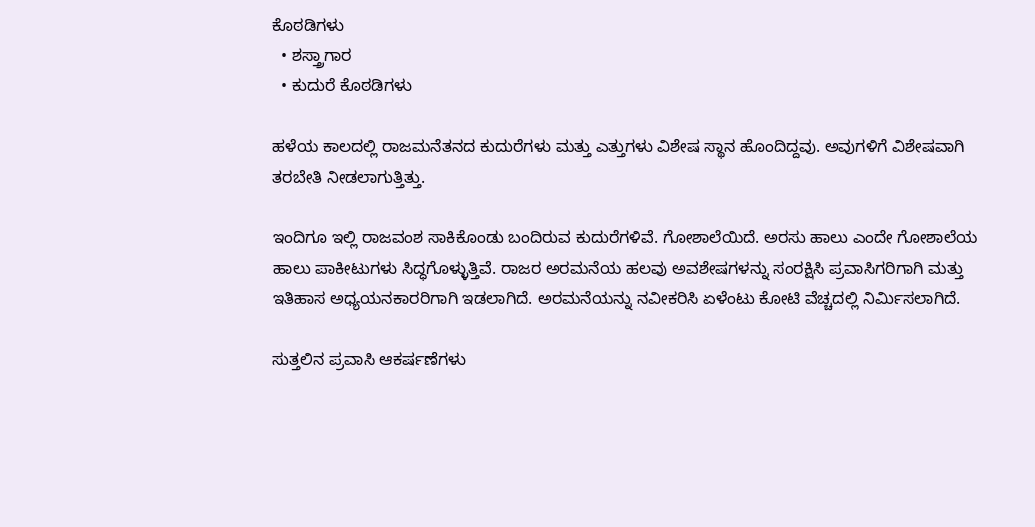ಕೊಠಡಿಗಳು
  • ಶಸ್ತ್ರಾಗಾರ
  • ಕುದುರೆ ಕೊಠಡಿಗಳು

ಹಳೆಯ ಕಾಲದಲ್ಲಿ ರಾಜಮನೆತನದ ಕುದುರೆಗಳು ಮತ್ತು ಎತ್ತುಗಳು ವಿಶೇಷ ಸ್ಥಾನ ಹೊಂದಿದ್ದವು. ಅವುಗಳಿಗೆ ವಿಶೇಷವಾಗಿ ತರಬೇತಿ ನೀಡಲಾಗುತ್ತಿತ್ತು.

ಇಂದಿಗೂ ಇಲ್ಲಿ ರಾಜವಂಶ ಸಾಕಿಕೊಂಡು ಬಂದಿರುವ ಕುದುರೆಗಳಿವೆ. ಗೋಶಾಲೆಯಿದೆ. ಅರಸು ಹಾಲು ಎಂದೇ ಗೋಶಾಲೆಯ ಹಾಲು ಪಾಕೀಟುಗಳು ಸಿದ್ಧಗೊಳ್ಳುತ್ತಿವೆ. ರಾಜರ ಅರಮನೆಯ ಹಲವು ಅವಶೇಷಗಳನ್ನು ಸಂರಕ್ಷಿಸಿ ಪ್ರವಾಸಿಗರಿಗಾಗಿ ಮತ್ತು ಇತಿಹಾಸ ಅಧ್ಯಯನಕಾರರಿಗಾಗಿ ಇಡಲಾಗಿದೆ. ಅರಮನೆಯನ್ನು ನವೀಕರಿಸಿ ಏಳೆಂಟು ಕೋಟಿ ವೆಚ್ಚದಲ್ಲಿ ನಿರ್ಮಿಸಲಾಗಿದೆ.

ಸುತ್ತಲಿನ ಪ್ರವಾಸಿ ಆಕರ್ಷಣೆಗಳು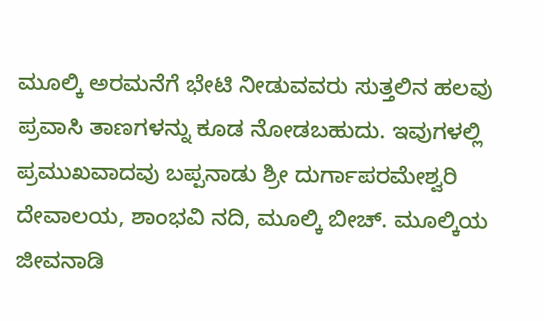ಮೂಲ್ಕಿ ಅರಮನೆಗೆ ಭೇಟಿ ನೀಡುವವರು ಸುತ್ತಲಿನ ಹಲವು ಪ್ರವಾಸಿ ತಾಣಗಳನ್ನು ಕೂಡ ನೋಡಬಹುದು. ಇವುಗಳಲ್ಲಿ ಪ್ರಮುಖವಾದವು ಬಪ್ಪನಾಡು ಶ್ರೀ ದುರ್ಗಾಪರಮೇಶ್ವರಿ ದೇವಾಲಯ, ಶಾಂಭವಿ ನದಿ, ಮೂಲ್ಕಿ ಬೀಚ್. ಮೂಲ್ಕಿಯ ಜೀವನಾಡಿ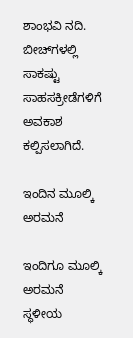ಶಾಂಭವಿ ನದಿ. ಬೀಚ್‌ಗಳಲ್ಲಿ ಸಾಕಷ್ಟು ಸಾಹಸಕ್ರೀಡೆಗಳಿಗೆ ಅವಕಾಶ ಕಲ್ಪಿಸಲಾಗಿದೆ.

ಇಂದಿನ ಮೂಲ್ಕಿ ಅರಮನೆ

ಇಂದಿಗೂ ಮೂಲ್ಕಿ ಅರಮನೆ ಸ್ಥಳೀಯ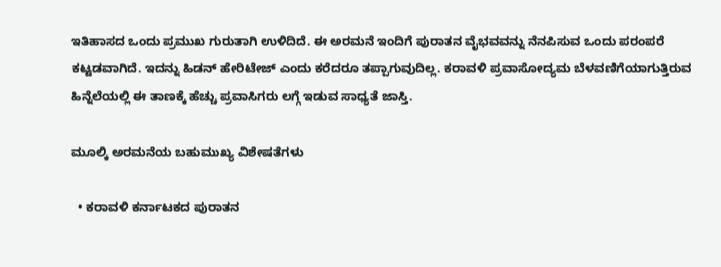ಇತಿಹಾಸದ ಒಂದು ಪ್ರಮುಖ ಗುರುತಾಗಿ ಉಳಿದಿದೆ. ಈ ಅರಮನೆ ಇಂದಿಗೆ ಪುರಾತನ ವೈಭವವನ್ನು ನೆನಪಿಸುವ ಒಂದು ಪರಂಪರೆ ಕಟ್ಟಡವಾಗಿದೆ. ಇದನ್ನು ಹಿಡನ್ ಹೇರಿಟೇಜ್ ಎಂದು ಕರೆದರೂ ತಪ್ಪಾಗುವುದಿಲ್ಲ. ಕರಾವಳಿ ಪ್ರವಾಸೋದ್ಯಮ ಬೆಳವಣಿಗೆಯಾಗುತ್ತಿರುವ ಹಿನ್ನೆಲೆಯಲ್ಲಿ ಈ ತಾಣಕ್ಕೆ ಹೆಚ್ಚು ಪ್ರವಾಸಿಗರು ಲಗ್ಗೆ ಇಡುವ ಸಾಧ್ಯತೆ ಜಾಸ್ತಿ.

ಮೂಲ್ಕಿ ಅರಮನೆಯ ಬಹುಮುಖ್ಯ ವಿಶೇಷತೆಗಳು

  • ಕರಾವಳಿ ಕರ್ನಾಟಕದ ಪುರಾತನ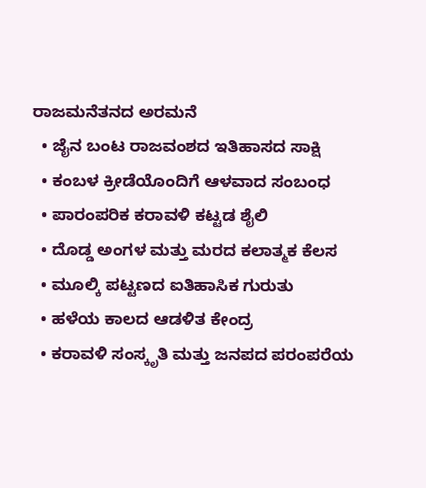ರಾಜಮನೆತನದ ಅರಮನೆ
  • ಜೈನ ಬಂಟ ರಾಜವಂಶದ ಇತಿಹಾಸದ ಸಾಕ್ಷಿ
  • ಕಂಬಳ ಕ್ರೀಡೆಯೊಂದಿಗೆ ಆಳವಾದ ಸಂಬಂಧ
  • ಪಾರಂಪರಿಕ ಕರಾವಳಿ ಕಟ್ಟಡ ಶೈಲಿ
  • ದೊಡ್ಡ ಅಂಗಳ ಮತ್ತು ಮರದ ಕಲಾತ್ಮಕ ಕೆಲಸ
  • ಮೂಲ್ಕಿ ಪಟ್ಟಣದ ಐತಿಹಾಸಿಕ ಗುರುತು
  • ಹಳೆಯ ಕಾಲದ ಆಡಳಿತ ಕೇಂದ್ರ
  • ಕರಾವಳಿ ಸಂಸ್ಕೃತಿ ಮತ್ತು ಜನಪದ ಪರಂಪರೆಯ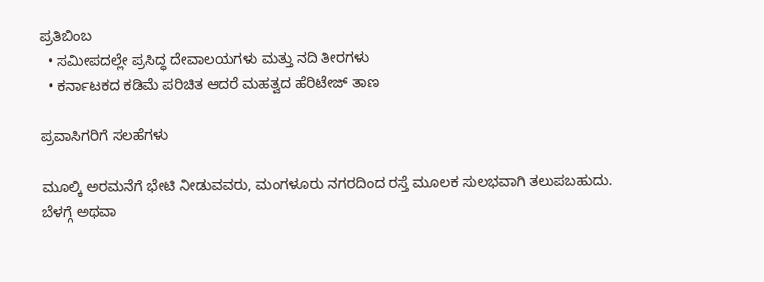ಪ್ರತಿಬಿಂಬ
  • ಸಮೀಪದಲ್ಲೇ ಪ್ರಸಿದ್ಧ ದೇವಾಲಯಗಳು ಮತ್ತು ನದಿ ತೀರಗಳು
  • ಕರ್ನಾಟಕದ ಕಡಿಮೆ ಪರಿಚಿತ ಆದರೆ ಮಹತ್ವದ ಹೆರಿಟೇಜ್ ತಾಣ

ಪ್ರವಾಸಿಗರಿಗೆ ಸಲಹೆಗಳು

ಮೂಲ್ಕಿ ಅರಮನೆಗೆ ಭೇಟಿ ನೀಡುವವರು, ಮಂಗಳೂರು ನಗರದಿಂದ ರಸ್ತೆ ಮೂಲಕ ಸುಲಭವಾಗಿ ತಲುಪಬಹುದು. ಬೆಳಗ್ಗೆ ಅಥವಾ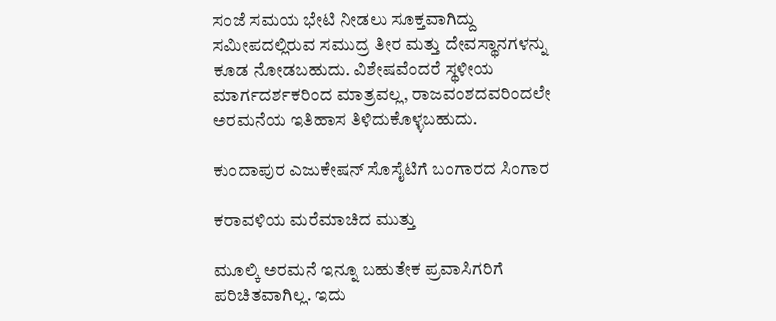ಸಂಜೆ ಸಮಯ ಭೇಟಿ ನೀಡಲು ಸೂಕ್ತವಾಗಿದ್ದು ಸಮೀಪದಲ್ಲಿರುವ ಸಮುದ್ರ ತೀರ ಮತ್ತು ದೇವಸ್ಥಾನಗಳನ್ನು ಕೂಡ ನೋಡಬಹುದು. ವಿಶೇಷವೆಂದರೆ ಸ್ಥಳೀಯ ಮಾರ್ಗದರ್ಶಕರಿಂದ ಮಾತ್ರವಲ್ಲ, ರಾಜವಂಶದವರಿಂದಲೇ ಅರಮನೆಯ ಇತಿಹಾಸ ತಿಳಿದುಕೊಳ್ಳಬಹುದು.

ಕುಂದಾಪುರ ಎಜುಕೇಷನ್ ಸೊಸೈಟಿಗೆ ಬಂಗಾರದ ಸಿಂಗಾರ

ಕರಾವಳಿಯ ಮರೆಮಾಚಿದ ಮುತ್ತು

ಮೂಲ್ಕಿ ಅರಮನೆ ಇನ್ನೂ ಬಹುತೇಕ ಪ್ರವಾಸಿಗರಿಗೆ ಪರಿಚಿತವಾಗಿಲ್ಲ. ಇದು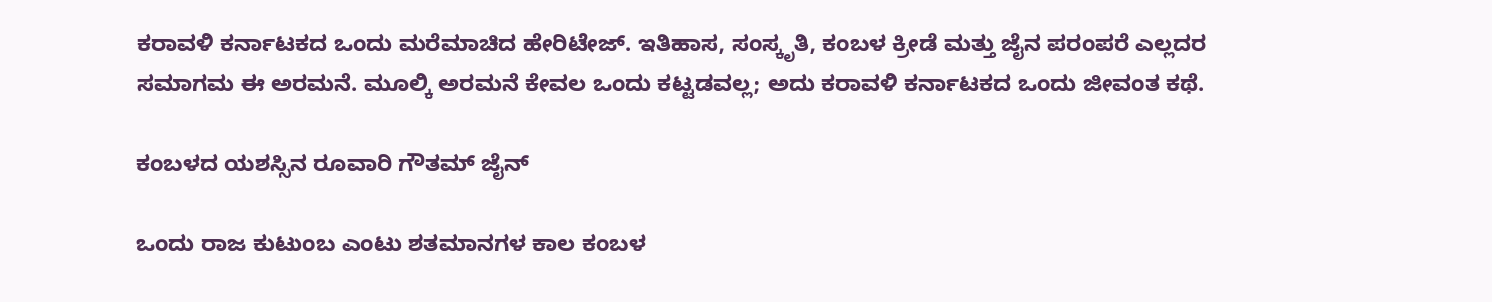ಕರಾವಳಿ ಕರ್ನಾಟಕದ ಒಂದು ಮರೆಮಾಚಿದ ಹೇರಿಟೇಜ್. ಇತಿಹಾಸ, ಸಂಸ್ಕೃತಿ, ಕಂಬಳ ಕ್ರೀಡೆ ಮತ್ತು ಜೈನ ಪರಂಪರೆ ಎಲ್ಲದರ ಸಮಾಗಮ ಈ ಅರಮನೆ. ಮೂಲ್ಕಿ ಅರಮನೆ ಕೇವಲ ಒಂದು ಕಟ್ಟಡವಲ್ಲ; ಅದು ಕರಾವಳಿ ಕರ್ನಾಟಕದ ಒಂದು ಜೀವಂತ ಕಥೆ.

ಕಂಬಳದ ಯಶಸ್ಸಿನ ರೂವಾರಿ ಗೌತಮ್ ಜೈನ್

ಒಂದು ರಾಜ ಕುಟುಂಬ ಎಂಟು ಶತಮಾನಗಳ ಕಾಲ ಕಂಬಳ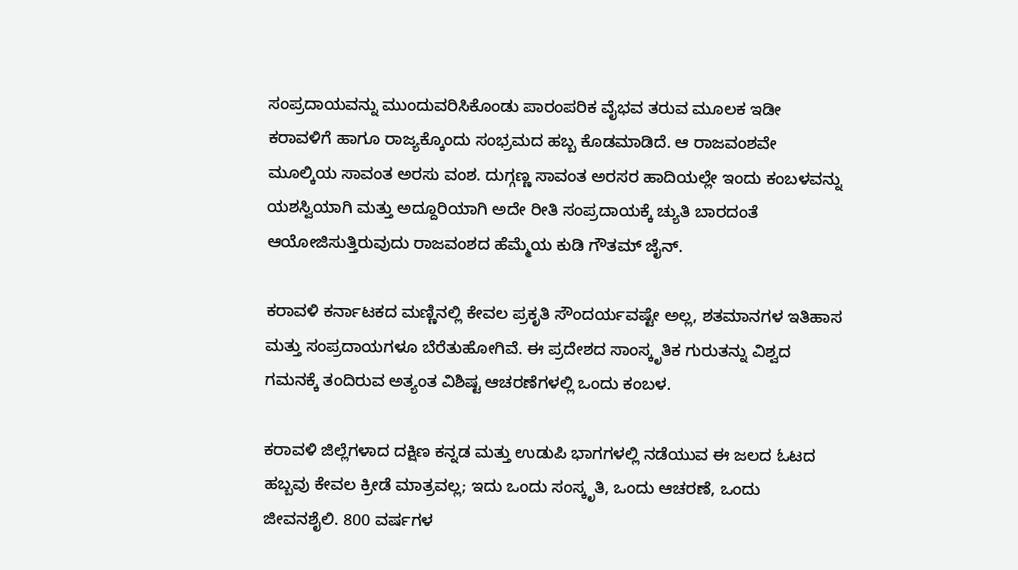ಸಂಪ್ರದಾಯವನ್ನು ಮುಂದುವರಿಸಿಕೊಂಡು ಪಾರಂಪರಿಕ ವೈಭವ ತರುವ ಮೂಲಕ ಇಡೀ ಕರಾವಳಿಗೆ ಹಾಗೂ ರಾಜ್ಯಕ್ಕೊಂದು ಸಂಭ್ರಮದ ಹಬ್ಬ ಕೊಡಮಾಡಿದೆ. ಆ ರಾಜವಂಶವೇ ಮೂಲ್ಕಿಯ ಸಾವಂತ ಅರಸು ವಂಶ. ದುಗ್ಗಣ್ಣ ಸಾವಂತ ಅರಸರ ಹಾದಿಯಲ್ಲೇ ಇಂದು ಕಂಬಳವನ್ನು ಯಶಸ್ವಿಯಾಗಿ ಮತ್ತು ಅದ್ದೂರಿಯಾಗಿ ಅದೇ ರೀತಿ ಸಂಪ್ರದಾಯಕ್ಕೆ ಚ್ಯುತಿ ಬಾರದಂತೆ ಆಯೋಜಿಸುತ್ತಿರುವುದು ರಾಜವಂಶದ ಹೆಮ್ಮೆಯ ಕುಡಿ ಗೌತಮ್ ಜೈನ್.

ಕರಾವಳಿ ಕರ್ನಾಟಕದ ಮಣ್ಣಿನಲ್ಲಿ ಕೇವಲ ಪ್ರಕೃತಿ ಸೌಂದರ್ಯವಷ್ಟೇ ಅಲ್ಲ, ಶತಮಾನಗಳ ಇತಿಹಾಸ ಮತ್ತು ಸಂಪ್ರದಾಯಗಳೂ ಬೆರೆತುಹೋಗಿವೆ. ಈ ಪ್ರದೇಶದ ಸಾಂಸ್ಕೃತಿಕ ಗುರುತನ್ನು ವಿಶ್ವದ ಗಮನಕ್ಕೆ ತಂದಿರುವ ಅತ್ಯಂತ ವಿಶಿಷ್ಟ ಆಚರಣೆಗಳಲ್ಲಿ ಒಂದು ಕಂಬಳ.

ಕರಾವಳಿ ಜಿಲ್ಲೆಗಳಾದ ದಕ್ಷಿಣ ಕನ್ನಡ ಮತ್ತು ಉಡುಪಿ ಭಾಗಗಳಲ್ಲಿ ನಡೆಯುವ ಈ ಜಲದ ಓಟದ ಹಬ್ಬವು ಕೇವಲ ಕ್ರೀಡೆ ಮಾತ್ರವಲ್ಲ; ಇದು ಒಂದು ಸಂಸ್ಕೃತಿ, ಒಂದು ಆಚರಣೆ, ಒಂದು ಜೀವನಶೈಲಿ. 800 ವರ್ಷಗಳ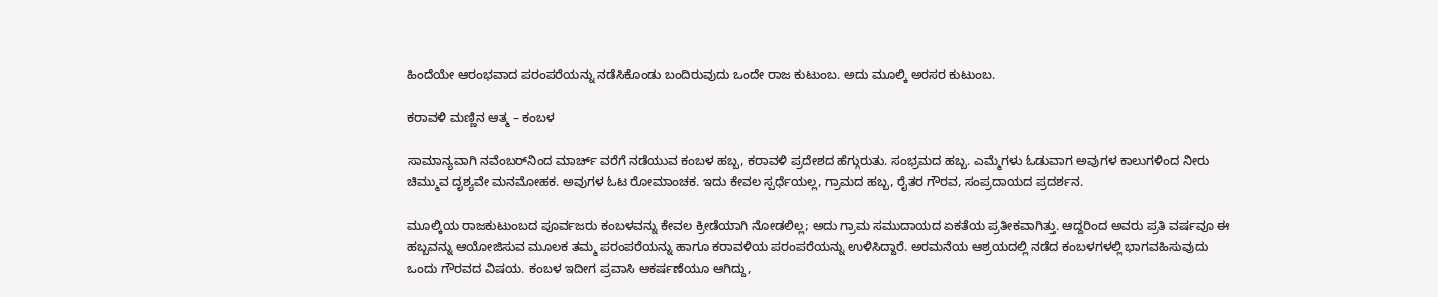ಹಿಂದೆಯೇ ಆರಂಭವಾದ ಪರಂಪರೆಯನ್ನು ನಡೆಸಿಕೊಂಡು ಬಂದಿರುವುದು ಒಂದೇ ರಾಜ ಕುಟುಂಬ. ಅದು ಮೂಲ್ಕಿ ಅರಸರ ಕುಟುಂಬ.

ಕರಾವಳಿ ಮಣ್ಣಿನ ಆತ್ಮ – ಕಂಬಳ

ಸಾಮಾನ್ಯವಾಗಿ ನವೆಂಬರ್‌ನಿಂದ ಮಾರ್ಚ್ ವರೆಗೆ ನಡೆಯುವ ಕಂಬಳ ಹಬ್ಬ, ಕರಾವಳಿ ಪ್ರದೇಶದ ಹೆಗ್ಗುರುತು. ಸಂಭ್ರಮದ ಹಬ್ಬ. ಎಮ್ಮೆಗಳು ಓಡುವಾಗ ಅವುಗಳ ಕಾಲುಗಳಿಂದ ನೀರು ಚಿಮ್ಮುವ ದೃಶ್ಯವೇ ಮನಮೋಹಕ. ಅವುಗಳ ಓಟ ರೋಮಾಂಚಕ. ಇದು ಕೇವಲ ಸ್ಪರ್ಧೆಯಲ್ಲ, ಗ್ರಾಮದ ಹಬ್ಬ, ರೈತರ ಗೌರವ, ಸಂಪ್ರದಾಯದ ಪ್ರದರ್ಶನ.

ಮೂಲ್ಕಿಯ ರಾಜಕುಟುಂಬದ ಪೂರ್ವಜರು ಕಂಬಳವನ್ನು ಕೇವಲ ಕ್ರೀಡೆಯಾಗಿ ನೋಡಲಿಲ್ಲ; ಅದು ಗ್ರಾಮ ಸಮುದಾಯದ ಏಕತೆಯ ಪ್ರತೀಕವಾಗಿತ್ತು. ಆದ್ದರಿಂದ ಅವರು ಪ್ರತಿ ವರ್ಷವೂ ಈ ಹಬ್ಬವನ್ನು ಆಯೋಜಿಸುವ ಮೂಲಕ ತಮ್ಮ ಪರಂಪರೆಯನ್ನು ಹಾಗೂ ಕರಾವಳಿಯ ಪರಂಪರೆಯನ್ನು ಉಳಿಸಿದ್ದಾರೆ. ಅರಮನೆಯ ಆಶ್ರಯದಲ್ಲಿ ನಡೆದ ಕಂಬಳಗಳಲ್ಲಿ ಭಾಗವಹಿಸುವುದು ಒಂದು ಗೌರವದ ವಿಷಯ. ಕಂಬಳ ಇದೀಗ ಪ್ರವಾಸಿ ಆಕರ್ಷಣೆಯೂ ಆಗಿದ್ದು,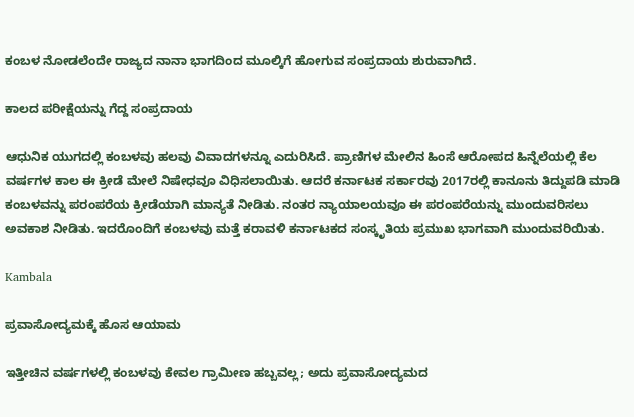ಕಂಬಳ ನೋಡಲೆಂದೇ ರಾಜ್ಯದ ನಾನಾ ಭಾಗದಿಂದ ಮೂಲ್ಕಿಗೆ ಹೋಗುವ ಸಂಪ್ರದಾಯ ಶುರುವಾಗಿದೆ.

ಕಾಲದ ಪರೀಕ್ಷೆಯನ್ನು ಗೆದ್ದ ಸಂಪ್ರದಾಯ

ಆಧುನಿಕ ಯುಗದಲ್ಲಿ ಕಂಬಳವು ಹಲವು ವಿವಾದಗಳನ್ನೂ ಎದುರಿಸಿದೆ. ಪ್ರಾಣಿಗಳ ಮೇಲಿನ ಹಿಂಸೆ ಆರೋಪದ ಹಿನ್ನೆಲೆಯಲ್ಲಿ ಕೆಲ ವರ್ಷಗಳ ಕಾಲ ಈ ಕ್ರೀಡೆ ಮೇಲೆ ನಿಷೇಧವೂ ವಿಧಿಸಲಾಯಿತು. ಆದರೆ ಕರ್ನಾಟಕ ಸರ್ಕಾರವು 2017ರಲ್ಲಿ ಕಾನೂನು ತಿದ್ದುಪಡಿ ಮಾಡಿ ಕಂಬಳವನ್ನು ಪರಂಪರೆಯ ಕ್ರೀಡೆಯಾಗಿ ಮಾನ್ಯತೆ ನೀಡಿತು. ನಂತರ ನ್ಯಾಯಾಲಯವೂ ಈ ಪರಂಪರೆಯನ್ನು ಮುಂದುವರಿಸಲು ಅವಕಾಶ ನೀಡಿತು. ಇದರೊಂದಿಗೆ ಕಂಬಳವು ಮತ್ತೆ ಕರಾವಳಿ ಕರ್ನಾಟಕದ ಸಂಸ್ಕೃತಿಯ ಪ್ರಮುಖ ಭಾಗವಾಗಿ ಮುಂದುವರಿಯಿತು.

Kambala

ಪ್ರವಾಸೋದ್ಯಮಕ್ಕೆ ಹೊಸ ಆಯಾಮ

ಇತ್ತೀಚಿನ ವರ್ಷಗಳಲ್ಲಿ ಕಂಬಳವು ಕೇವಲ ಗ್ರಾಮೀಣ ಹಬ್ಬವಲ್ಲ; ಅದು ಪ್ರವಾಸೋದ್ಯಮದ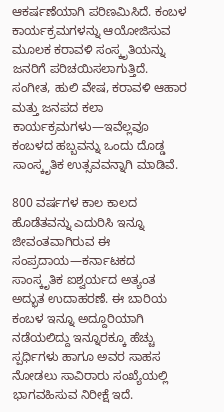ಆಕರ್ಷಣೆಯಾಗಿ ಪರಿಣಮಿಸಿದೆ. ಕಂಬಳ ಕಾರ್ಯಕ್ರಮಗಳನ್ನು ಆಯೋಜಿಸುವ ಮೂಲಕ ಕರಾವಳಿ ಸಂಸ್ಕೃತಿಯನ್ನು ಜನರಿಗೆ ಪರಿಚಯಿಸಲಾಗುತ್ತಿದೆ. ಸಂಗೀತ, ಹುಲಿ ವೇಷ, ಕರಾವಳಿ ಆಹಾರ ಮತ್ತು ಜನಪದ ಕಲಾ ಕಾರ್ಯಕ್ರಮಗಳು—ಇವೆಲ್ಲವೂ ಕಂಬಳದ ಹಬ್ಬವನ್ನು ಒಂದು ದೊಡ್ಡ ಸಾಂಸ್ಕೃತಿಕ ಉತ್ಸವವನ್ನಾಗಿ ಮಾಡಿವೆ.

800 ವರ್ಷಗಳ ಕಾಲ ಕಾಲದ ಹೊಡೆತವನ್ನು ಎದುರಿಸಿ ಇನ್ನೂ ಜೀವಂತವಾಗಿರುವ ಈ ಸಂಪ್ರದಾಯ—ಕರ್ನಾಟಕದ ಸಾಂಸ್ಕೃತಿಕ ಐಶ್ವರ್ಯದ ಅತ್ಯಂತ ಅದ್ಭುತ ಉದಾಹರಣೆ. ಈ ಬಾರಿಯ ಕಂಬಳ ಇನ್ನೂ ಅದ್ದೂರಿಯಾಗಿ ನಡೆಯಲಿದ್ದು ಇನ್ನೂರಕ್ಕೂ ಹೆಚ್ಚು ಸ್ಪರ್ಧಿಗಳು ಹಾಗೂ ಅವರ ಸಾಹಸ ನೋಡಲು ಸಾವಿರಾರು ಸಂಖ್ಯೆಯಲ್ಲಿ ಭಾಗವಹಿಸುವ ನಿರೀಕ್ಷೆ ಇದೆ.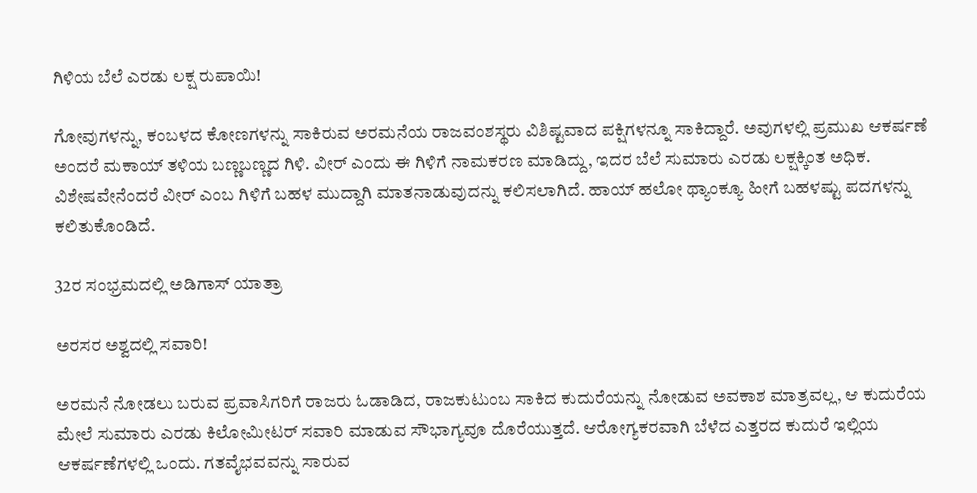ಗಿಳಿಯ ಬೆಲೆ ಎರಡು ಲಕ್ಷ ರುಪಾಯಿ!

ಗೋವುಗಳನ್ನು, ಕಂಬಳದ ಕೋಣಗಳನ್ನು ಸಾಕಿರುವ ಅರಮನೆಯ ರಾಜವಂಶಸ್ಥರು ವಿಶಿಷ್ಟವಾದ ಪಕ್ಷಿಗಳನ್ನೂ ಸಾಕಿದ್ದಾರೆ. ಅವುಗಳಲ್ಲಿ ಪ್ರಮುಖ ಆಕರ್ಷಣೆ ಅಂದರೆ ಮಕಾಯ್ ತಳಿಯ ಬಣ್ಣಬಣ್ಣದ ಗಿಳಿ. ವೀರ್ ಎಂದು ಈ ಗಿಳಿಗೆ ನಾಮಕರಣ ಮಾಡಿದ್ದು, ಇದರ ಬೆಲೆ ಸುಮಾರು ಎರಡು ಲಕ್ಷಕ್ಕಿಂತ ಅಧಿಕ. ವಿಶೇಷವೇನೆಂದರೆ ವೀರ್ ಎಂಬ ಗಿಳಿಗೆ ಬಹಳ ಮುದ್ದಾಗಿ ಮಾತನಾಡುವುದನ್ನು ಕಲಿಸಲಾಗಿದೆ. ಹಾಯ್ ಹಲೋ ಥ್ಯಾಂಕ್ಯೂ ಹೀಗೆ ಬಹಳಷ್ಟು ಪದಗಳನ್ನು ಕಲಿತುಕೊಂಡಿದೆ.

32ರ ಸಂಭ್ರಮದಲ್ಲಿ ಅಡಿಗಾಸ್ ಯಾತ್ರಾ

ಅರಸರ ಅಶ್ವದಲ್ಲಿ ಸವಾರಿ!

ಅರಮನೆ ನೋಡಲು ಬರುವ ಪ್ರವಾಸಿಗರಿಗೆ ರಾಜರು ಓಡಾಡಿದ, ರಾಜಕುಟುಂಬ ಸಾಕಿದ ಕುದುರೆಯನ್ನು ನೋಡುವ ಅವಕಾಶ ಮಾತ್ರವಲ್ಲ, ಆ ಕುದುರೆಯ ಮೇಲೆ ಸುಮಾರು ಎರಡು ಕಿಲೋಮೀಟರ್ ಸವಾರಿ ಮಾಡುವ ಸೌಭಾಗ್ಯವೂ ದೊರೆಯುತ್ತದೆ. ಆರೋಗ್ಯಕರವಾಗಿ ಬೆಳೆದ ಎತ್ತರದ ಕುದುರೆ ಇಲ್ಲಿಯ ಆಕರ್ಷಣೆಗಳಲ್ಲಿ ಒಂದು. ಗತವೈಭವವನ್ನು ಸಾರುವ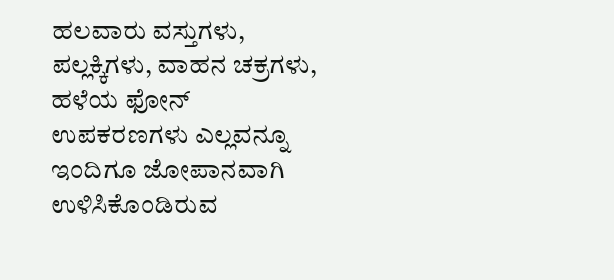ಹಲವಾರು ವಸ್ತುಗಳು, ಪಲ್ಲಕ್ಕಿಗಳು, ವಾಹನ ಚಕ್ರಗಳು, ಹಳೆಯ ಫೋನ್ ಉಪಕರಣಗಳು ಎಲ್ಲವನ್ನೂ ಇಂದಿಗೂ ಜೋಪಾನವಾಗಿ ಉಳಿಸಿಕೊಂಡಿರುವ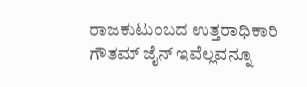ರಾಜಕುಟುಂಬದ ಉತ್ತರಾಧಿಕಾರಿ ಗೌತಮ್ ಜೈನ್ ಇವೆಲ್ಲವನ್ನೂ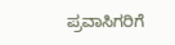ಪ್ರವಾಸಿಗರಿಗೆ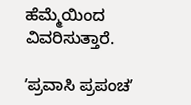ಹೆಮ್ಮೆಯಿಂದ ವಿವರಿಸುತ್ತಾರೆ.

ʼಪ್ರವಾಸಿ ಪ್ರಪಂಚʼ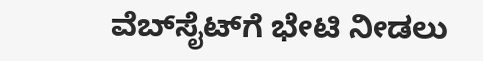ವೆಬ್‌ಸೈಟ್‌ಗೆ ಭೇಟಿ ನೀಡಲು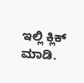ಇಲ್ಲಿ ಕ್ಲಿಕ್‌ ಮಾಡಿ.